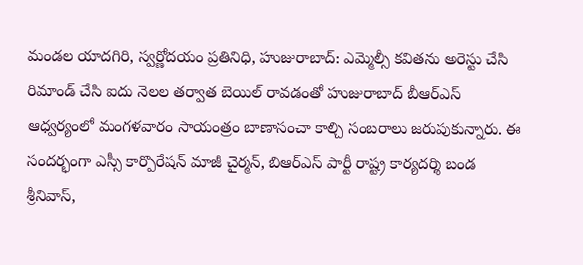మండల యాదగిరి, స్వర్ణోదయం ప్రతినిధి, హుజురాబాద్: ఎమ్మెల్సీ కవితను అరెస్టు చేసి రిమాండ్ చేసి ఐదు నెలల తర్వాత బెయిల్ రావడంతో హుజురాబాద్ బీఆర్ఎస్ ఆధ్వర్యంలో మంగళవారం సాయంత్రం బాణాసంచా కాల్చి సంబరాలు జరుపుకున్నారు. ఈ సందర్భంగా ఎస్సీ కార్పొరేషన్ మాజీ చైర్మన్, బిఆర్ఎస్ పార్టీ రాష్ట్ర కార్యదర్శి బండ శ్రీనివాస్,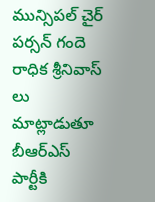మున్సిపల్ చైర్ పర్సన్ గందె రాధిక శ్రీనివాస్ లు మాట్లాడుతూ బీఆర్ఎస్ పార్టీకి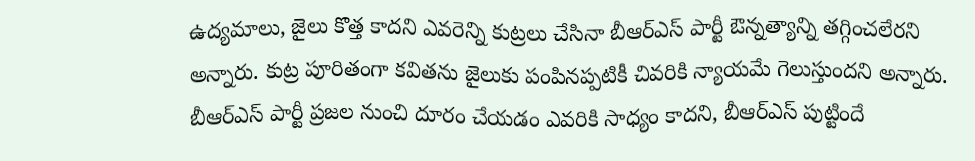ఉద్యమాలు, జైలు కొత్త కాదని ఎవరెన్ని కుట్రలు చేసినా బీఆర్ఎస్ పార్టీ ఔన్నత్యాన్ని తగ్గించలేరని అన్నారు. కుట్ర పూరితంగా కవితను జైలుకు పంపినప్పటికీ చివరికి న్యాయమే గెలుస్తుందని అన్నారు. బీఆర్ఎస్ పార్టీ ప్రజల నుంచి దూరం చేయడం ఎవరికి సాధ్యం కాదని, బీఆర్ఎస్ పుట్టిందే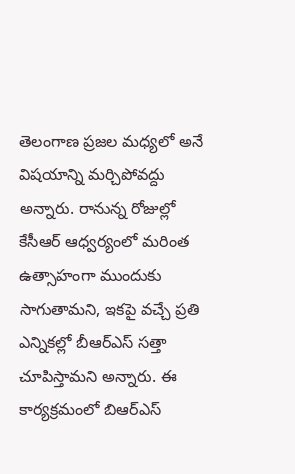తెలంగాణ ప్రజల మధ్యలో అనే విషయాన్ని మర్చిపోవద్దు అన్నారు. రానున్న రోజుల్లో కేసీఆర్ ఆధ్వర్యంలో మరింత ఉత్సాహంగా ముందుకు సాగుతామని, ఇకపై వచ్చే ప్రతి ఎన్నికల్లో బీఆర్ఎస్ సత్తా చూపిస్తామని అన్నారు. ఈ కార్యక్రమంలో బిఆర్ఎస్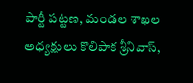పార్టీ పట్టణ, మండల శాఖల అధ్యక్షులు కొలిపాక శ్రీనివాస్,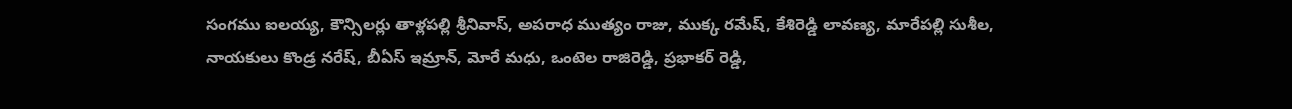సంగము ఐలయ్య, కౌన్సిలర్లు తాళ్లపల్లి శ్రీనివాస్, అపరాధ ముత్యం రాజు, ముక్క రమేష్, కేశిరెడ్డి లావణ్య, మారేపల్లి సుశీల, నాయకులు కొండ్ర నరేష్, బీఏస్ ఇమ్రాన్, మోరే మధు, ఒంటెల రాజిరెడ్డి, ప్రభాకర్ రెడ్డి,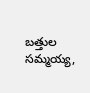బత్తుల సమ్మయ్య,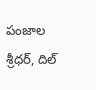పంజాల శ్రీధర్, దిల్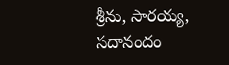శ్రీను, సారయ్య, సదానందం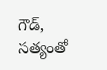గౌడ్, సత్యంతో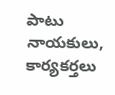పాటు నాయకులు, కార్యకర్తలు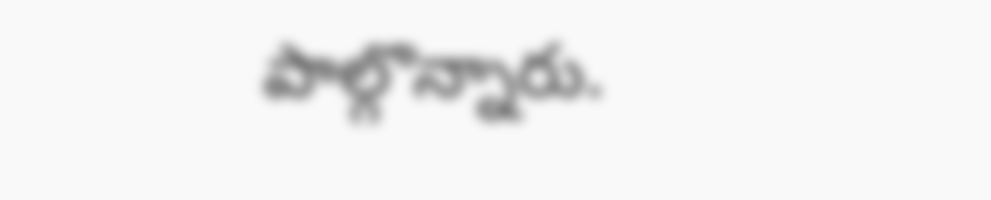పాల్గొన్నారు.